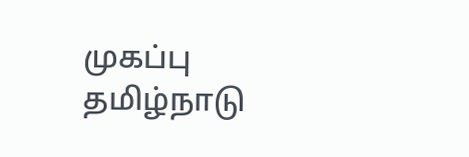முகப்பு
தமிழ்நாடு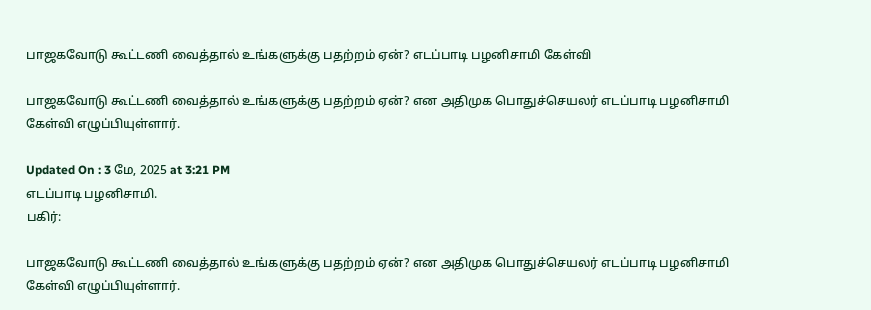பாஜகவோடு கூட்டணி வைத்தால் உங்களுக்கு பதற்றம் ஏன்? எடப்பாடி பழனிசாமி கேள்வி

பாஜகவோடு கூட்டணி வைத்தால் உங்களுக்கு பதற்றம் ஏன்? என அதிமுக பொதுச்செயலர் எடப்பாடி பழனிசாமி கேள்வி எழுப்பியுள்ளார்.

Updated On : 3 மே, 2025 at 3:21 PM
எடப்பாடி பழனிசாமி.
பகிர்:

பாஜகவோடு கூட்டணி வைத்தால் உங்களுக்கு பதற்றம் ஏன்? என அதிமுக பொதுச்செயலர் எடப்பாடி பழனிசாமி கேள்வி எழுப்பியுள்ளார்.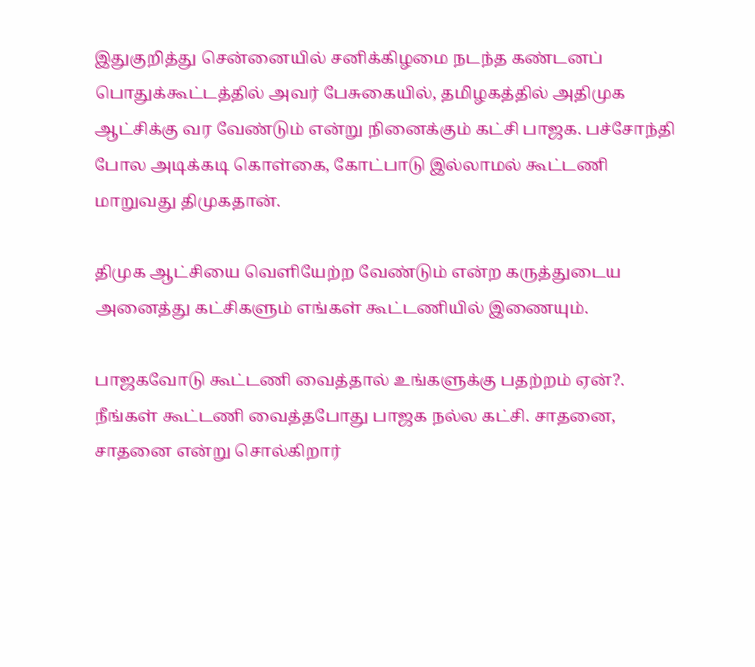இதுகுறித்து சென்னையில் சனிக்கிழமை நடந்த கண்டனப் பொதுக்கூட்டத்தில் அவர் பேசுகையில், தமிழகத்தில் அதிமுக ஆட்சிக்கு வர வேண்டும் என்று நினைக்கும் கட்சி பாஜக. பச்சோந்தி போல அடிக்கடி கொள்கை, கோட்பாடு இல்லாமல் கூட்டணி மாறுவது திமுகதான்.

திமுக ஆட்சியை வெளியேற்ற வேண்டும் என்ற கருத்துடைய அனைத்து கட்சிகளும் எங்கள் கூட்டணியில் இணையும்.

பாஜகவோடு கூட்டணி வைத்தால் உங்களுக்கு பதற்றம் ஏன்?. நீங்கள் கூட்டணி வைத்தபோது பாஜக நல்ல கட்சி. சாதனை, சாதனை என்று சொல்கிறார்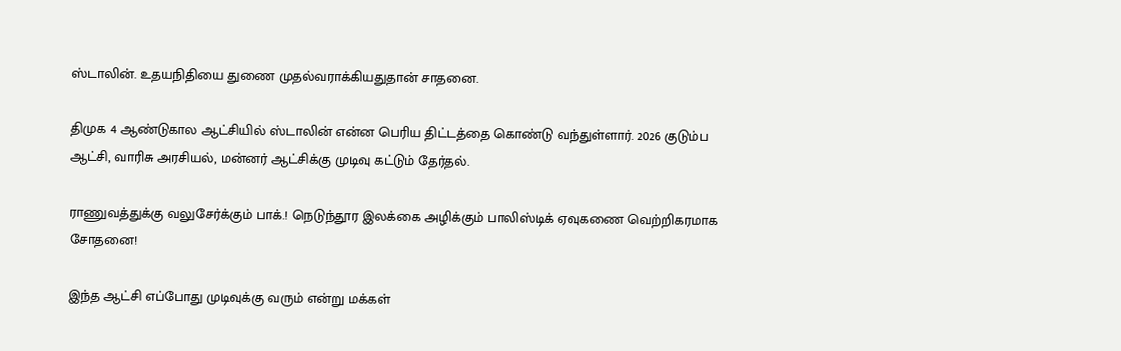ஸ்டாலின். உதயநிதியை துணை முதல்வராக்கியதுதான் சாதனை.

திமுக 4 ஆண்டுகால ஆட்சியில் ஸ்டாலின் என்ன பெரிய திட்டத்தை கொண்டு வந்துள்ளார். 2026 குடும்ப ஆட்சி, வாரிசு அரசியல், மன்னர் ஆட்சிக்கு முடிவு கட்டும் தேர்தல்.

ராணுவத்துக்கு வலுசேர்க்கும் பாக்.! நெடுந்தூர இலக்கை அழிக்கும் பாலிஸ்டிக் ஏவுகணை வெற்றிகரமாக சோதனை!

இந்த ஆட்சி எப்போது முடிவுக்கு வரும் என்று மக்கள்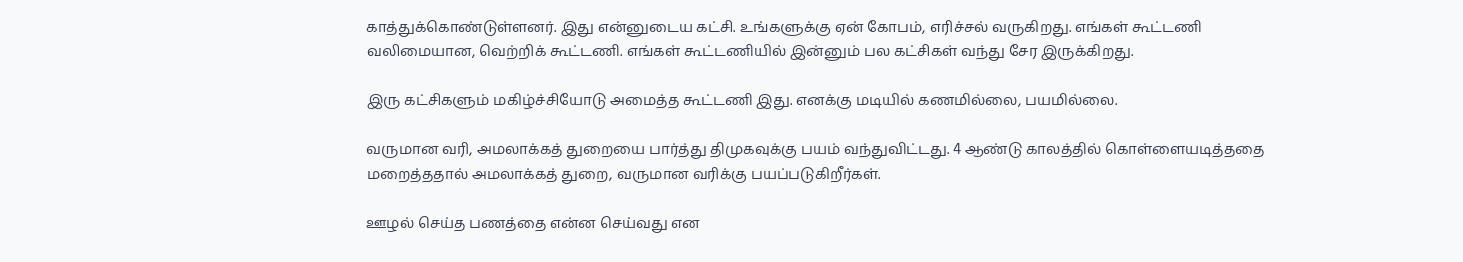காத்துக்கொண்டுள்ளனர். இது என்னுடைய கட்சி. உங்களுக்கு ஏன் கோபம், எரிச்சல் வருகிறது. எங்கள் கூட்டணி வலிமையான, வெற்றிக் கூட்டணி. எங்கள் கூட்டணியில் இன்னும் பல கட்சிகள் வந்து சேர இருக்கிறது.

இரு கட்சிகளும் மகிழ்ச்சியோடு அமைத்த கூட்டணி இது. எனக்கு மடியில் கணமில்லை, பயமில்லை.

வருமான வரி, அமலாக்கத் துறையை பார்த்து திமுகவுக்கு பயம் வந்துவிட்டது. 4 ஆண்டு காலத்தில் கொள்ளையடித்ததை மறைத்ததால் அமலாக்கத் துறை, வருமான வரிக்கு பயப்படுகிறீர்கள்.

ஊழல் செய்த பணத்தை என்ன செய்வது என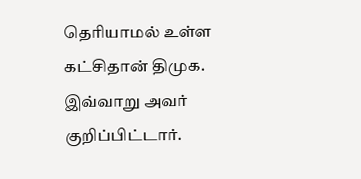தெரியாமல் உள்ள கட்சிதான் திமுக. இவ்வாறு அவர் குறிப்பிட்டார்.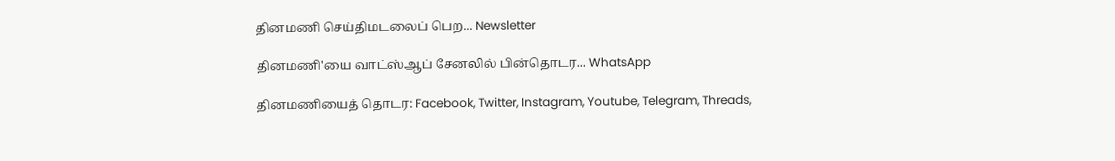தினமணி செய்திமடலைப் பெற... Newsletter

தினமணி'யை வாட்ஸ்ஆப் சேனலில் பின்தொடர... WhatsApp

தினமணியைத் தொடர: Facebook, Twitter, Instagram, Youtube, Telegram, Threads,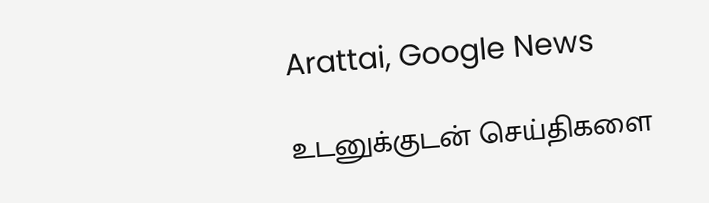Arattai, Google News

உடனுக்குடன் செய்திகளை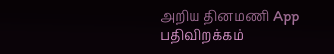அறிய தினமணி App பதிவிறக்கம்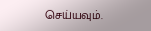செய்யவும்.